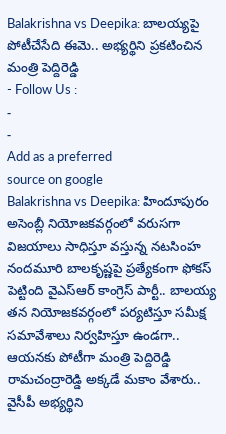Balakrishna vs Deepika: బాలయ్యపై పోటీచేసేది ఈమె.. అభ్యర్థిని ప్రకటించిన మంత్రి పెద్దిరెడ్డి
- Follow Us :
-
-
Add as a preferred
source on google
Balakrishna vs Deepika: హిందూపురం అసెంబ్లీ నియోజకవర్గంలో వరుసగా విజయాలు సాధిస్తూ వస్తున్న నటసింహ నందమూరి బాలకృష్ణపై ప్రత్యేకంగా ఫోకస్ పెట్టింది వైఎస్ఆర్ కాంగ్రెస్ పార్టీ.. బాలయ్య తన నియోజకవర్గంలో పర్యటిస్తూ సమీక్ష సమావేశాలు నిర్వహిస్తూ ఉండగా.. ఆయనకు పోటీగా మంత్రి పెద్దిరెడ్డి రామచంద్రారెడ్డి అక్కడే మకాం వేశారు.. వైసీపీ అభ్యర్థిని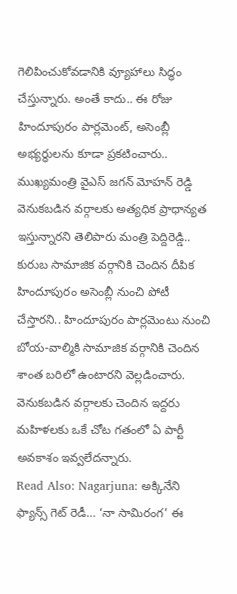గెలిపించుకోవడానికి వ్యూహాలు సిద్ధం చేస్తున్నారు. అంతే కాదు.. ఈ రోజు హిందూపురం పార్లమెంట్, అసెంబ్లీ అభ్యర్థులను కూడా ప్రకటించారు.. ముఖ్యమంత్రి వైఎస్ జగన్ మోహన్ రెడ్డి వెనుకబడిన వర్గాలకు అత్యధిక ప్రాధాన్యత ఇస్తున్నారని తెలిపారు మంత్రి పెద్దిరెడ్డి.. కురుబ సామాజిక వర్గానికి చెందిన దీపిక హిందూపురం అసెంబ్లీ నుంచి పోటీ చేస్తారని.. హిందూపురం పార్లమెంటు నుంచి బోయ-వాల్మికి సామాజిక వర్గానికి చెందిన శాంత బరిలో ఉంటారని వెల్లడించారు. వెనుకబడిన వర్గాలకు చెందిన ఇద్దరు మహిళలకు ఒకే చోట గతంలో ఏ పార్టీ అవకాశం ఇవ్వలేదన్నారు.
Read Also: Nagarjuna: అక్కినేని ఫ్యాన్స్ గెట్ రెడీ… ‘నా సామిరంగ’ ఈ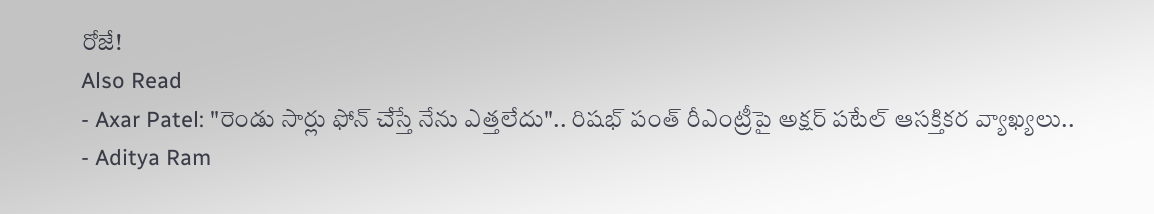రోజే!
Also Read
- Axar Patel: "రెండు సార్లు ఫోన్ చేస్తే నేను ఎత్తలేదు".. రిషభ్ పంత్ రీఎంట్రీపై అక్షర్ పటేల్ ఆసక్తికర వ్యాఖ్యలు..
- Aditya Ram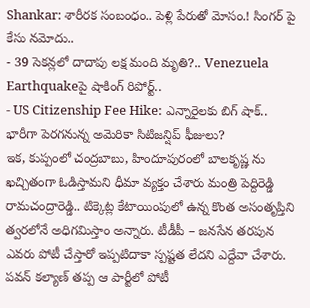Shankar: శారీరక సంబంధం.. పెళ్లి పేరుతో మోసం.! సింగర్ పై కేసు నమోదు..
- 39 సెకన్లలో దాదాపు లక్ష మంది మృతి?.. Venezuela Earthquakeపై షాకింగ్ రిపోర్ట్..
- US Citizenship Fee Hike: ఎన్నారైలకు బిగ్ షాక్.. భారీగా పెరగనున్న అమెరికా సిటిజన్షిప్ ఫీజులు?
ఇక, కుప్పంలో చంద్రబాబు, హిందూపురంలో బాలకృష్ణ ను ఖచ్చితంగా ఓడిస్తామని ధీమా వ్యక్తం చేశారు మంత్రి పెద్దిరెడ్డి రామచంద్రారెడ్డి.. టిక్కెట్ల కేటాయింపులో ఉన్న కొంత అసంతృప్తిని త్వరలోనే అధిగమిస్తాం అన్నారు. టీడీపీ – జనసేన తరపున ఎవరు పోటీ చేస్తారో ఇప్పటిదాకా స్పష్టత లేదని ఎద్దేవా చేశారు. పవన్ కల్యాణ్ తప్ప ఆ పార్టీలో పోటీ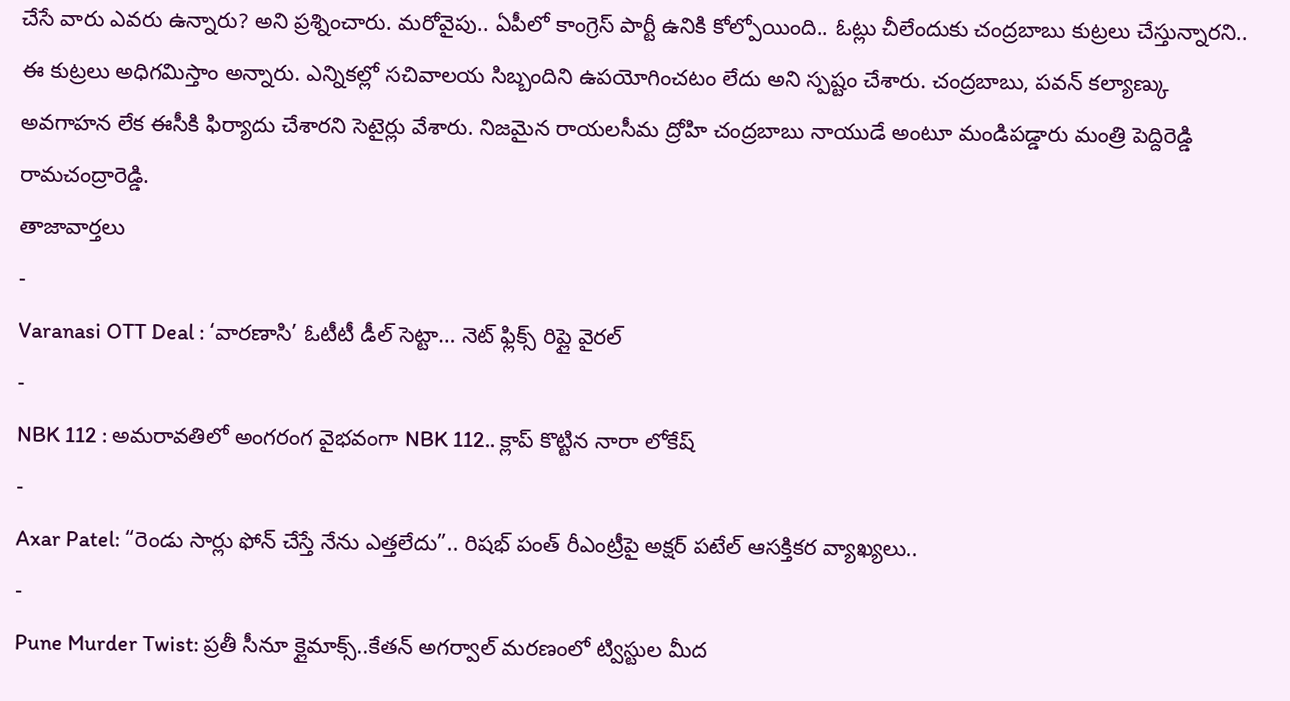చేసే వారు ఎవరు ఉన్నారు? అని ప్రశ్నించారు. మరోవైపు.. ఏపీలో కాంగ్రెస్ పార్టీ ఉనికి కోల్పోయింది.. ఓట్లు చీలేందుకు చంద్రబాబు కుట్రలు చేస్తున్నారని.. ఈ కుట్రలు అధిగమిస్తాం అన్నారు. ఎన్నికల్లో సచివాలయ సిబ్బందిని ఉపయోగించటం లేదు అని స్పష్టం చేశారు. చంద్రబాబు, పవన్ కల్యాణ్కు అవగాహన లేక ఈసీకి ఫిర్యాదు చేశారని సెటైర్లు వేశారు. నిజమైన రాయలసీమ ద్రోహి చంద్రబాబు నాయుడే అంటూ మండిపడ్డారు మంత్రి పెద్దిరెడ్డి రామచంద్రారెడ్డి.
తాజావార్తలు
-
Varanasi OTT Deal : ‘వారణాసి’ ఓటీటీ డీల్ సెట్టా… నెట్ ఫ్లిక్స్ రిప్లై వైరల్
-
NBK 112 : అమరావతిలో అంగరంగ వైభవంగా NBK 112.. క్లాప్ కొట్టిన నారా లోకేష్
-
Axar Patel: “రెండు సార్లు ఫోన్ చేస్తే నేను ఎత్తలేదు”.. రిషభ్ పంత్ రీఎంట్రీపై అక్షర్ పటేల్ ఆసక్తికర వ్యాఖ్యలు..
-
Pune Murder Twist: ప్రతీ సీనూ క్లైమాక్స్..కేతన్ అగర్వాల్ మరణంలో ట్విస్టుల మీద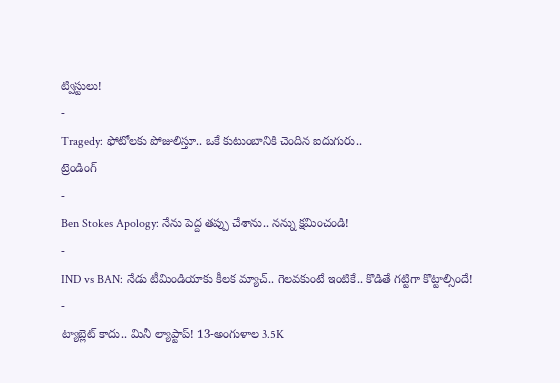ట్విస్టులు!
-
Tragedy: ఫోటోలకు పోజులిస్తూ.. ఒకే కుటుంబానికి చెందిన ఐదుగురు..
ట్రెండింగ్
-
Ben Stokes Apology: నేను పెద్ద తప్పు చేశాను.. నన్ను క్షమించండి!
-
IND vs BAN: నేడు టీమిండియాకు కీలక మ్యాచ్.. గెలవకుంటే ఇంటికే.. కొడితే గట్టిగా కొట్టాల్సిందే!
-
ట్యాబ్లెట్ కాదు.. మినీ ల్యాప్టాప్! 13-అంగుళాల 3.5K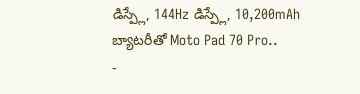డిస్ప్లే, 144Hz డిస్ప్లే, 10,200mAh బ్యాటరీతో Moto Pad 70 Pro..
-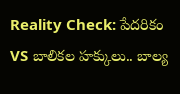Reality Check: పేదరికం VS బాలికల హక్కులు.. బాల్య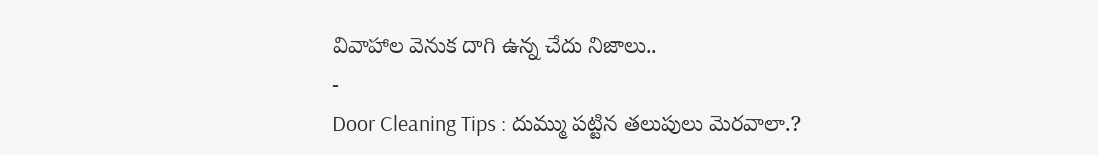వివాహాల వెనుక దాగి ఉన్న చేదు నిజాలు..
-
Door Cleaning Tips : దుమ్ము పట్టిన తలుపులు మెరవాలా.?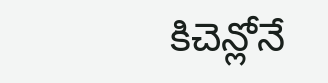కిచెన్లోనే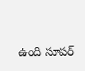ఉంది సూపర్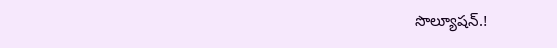సొల్యూషన్.!